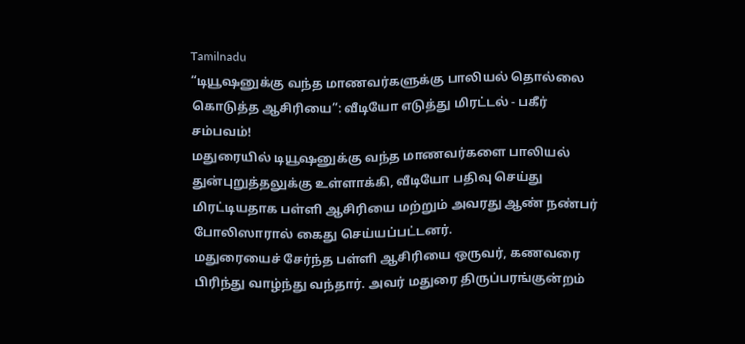Tamilnadu
“டியூஷனுக்கு வந்த மாணவர்களுக்கு பாலியல் தொல்லை கொடுத்த ஆசிரியை”: வீடியோ எடுத்து மிரட்டல் - பகீர் சம்பவம்!
மதுரையில் டியூஷனுக்கு வந்த மாணவர்களை பாலியல் துன்புறுத்தலுக்கு உள்ளாக்கி, வீடியோ பதிவு செய்து மிரட்டியதாக பள்ளி ஆசிரியை மற்றும் அவரது ஆண் நண்பர் போலிஸாரால் கைது செய்யப்பட்டனர்.
மதுரையைச் சேர்ந்த பள்ளி ஆசிரியை ஒருவர், கணவரை பிரிந்து வாழ்ந்து வந்தார். அவர் மதுரை திருப்பரங்குன்றம்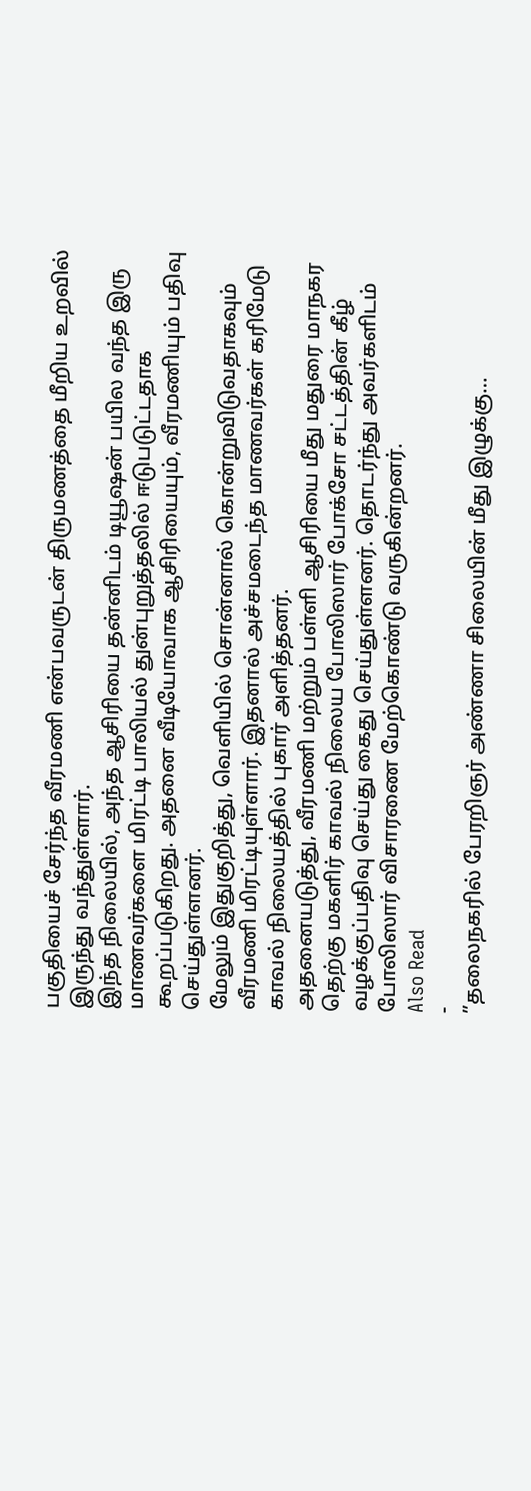பகுதியைச் சேர்ந்த வீரமணி என்பவருடன் திருமணத்தை மீறிய உறவில் இருந்து வந்துள்ளார்.
இந்த நிலையில், அந்த ஆசிரியை தன்னிடம் டியூஷன் பயில வந்த இரு மாணவர்களை மிரட்டி பாலியல் துன்புறுத்தலில் ஈடுபடுட்டதாக கூறப்படுகிறது. அதனை வீடியோவாக ஆசிரியையும், வீரமணியும் பதிவு செய்துள்ளனர்.
மேலும் இதுகுறித்து, வெளியில் சொன்னால் கொன்றுவிடுவதாகவும் வீரமணி மிரட்டியுள்ளார். இதனால் அச்சமடைந்த மாணவர்கள் கரிமேடு காவல் நிலையத்தில் புகார் அளித்தனர்.
அதனையடுத்து, வீரமணி மற்றும் பள்ளி ஆசிரியை மீது மதுரை மாநகர தெற்கு மகளிர் காவல் நிலைய போலிஸார் போக்சோ சட்டத்தின் கீழ் வழக்குப்பதிவு செய்து கைது செய்துள்ளனர். தொடர்ந்து அவர்களிடம் போலிஸார் விசாரணை மேற்கொண்டு வருகின்றனர்.
Also Read
-
”தலைநகரில் பேரறிஞர் அண்ணா சிலையின் மீது இழுக்கு…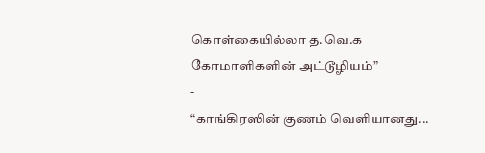கொள்கையில்லா த.வெ.க கோமாளிகளின் அட்டூழியம்”
-
“காங்கிரஸின் குணம் வெளியானது...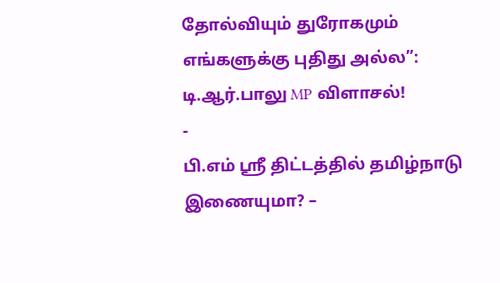தோல்வியும் துரோகமும் எங்களுக்கு புதிது அல்ல”: டி.ஆர்.பாலு MP விளாசல்!
-
பி.எம் ஸ்ரீ திட்டத்தில் தமிழ்நாடு இணையுமா? –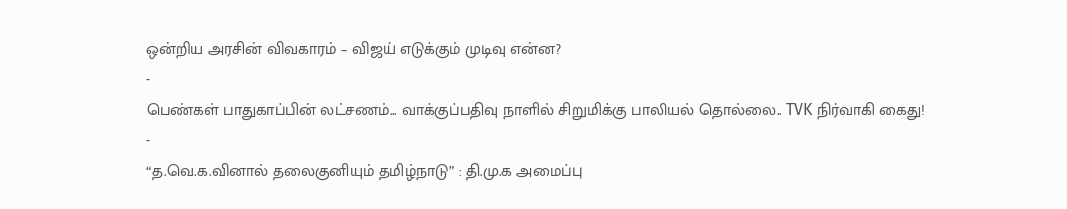ஒன்றிய அரசின் விவகாரம் – விஜய் எடுக்கும் முடிவு என்ன?
-
பெண்கள் பாதுகாப்பின் லட்சணம்... வாக்குப்பதிவு நாளில் சிறுமிக்கு பாலியல் தொல்லை.. TVK நிர்வாகி கைது!
-
“த.வெ.க.வினால் தலைகுனியும் தமிழ்நாடு” : தி.மு.க அமைப்பு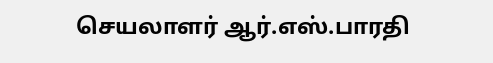செயலாளர் ஆர்.எஸ்.பாரதி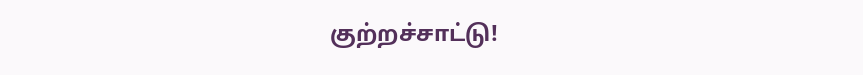குற்றச்சாட்டு!